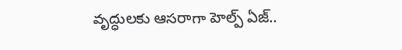వృద్ధులకు ఆసరాగా హెల్ప్ ఏజ్..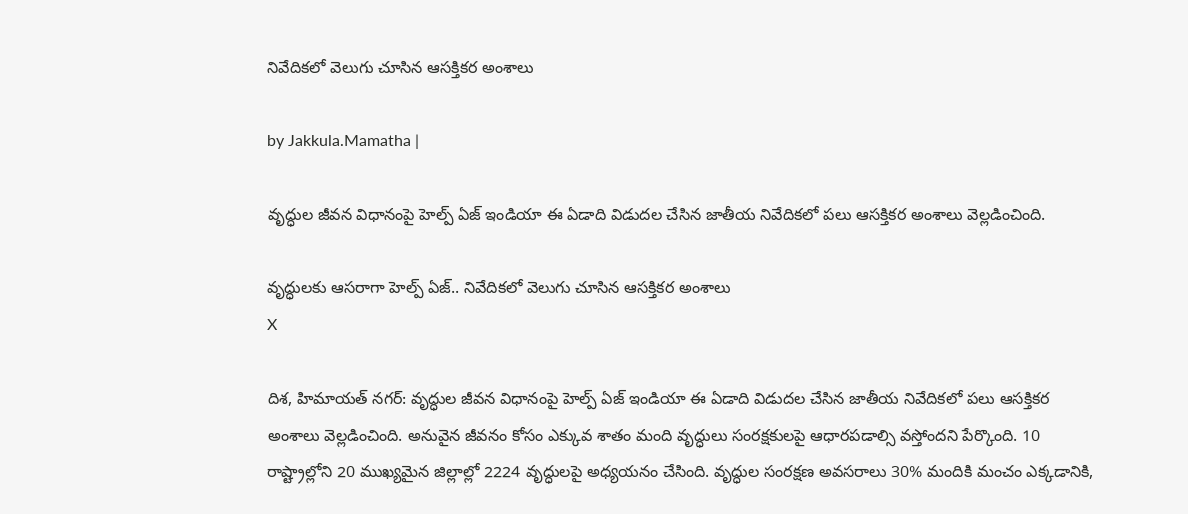నివేదికలో వెలుగు చూసిన ఆసక్తికర అంశాలు

by Jakkula.Mamatha |

వృద్ధుల జీవన విధానంపై హెల్ప్ ఏజ్ ఇండియా ఈ ఏడాది విడుదల చేసిన జాతీయ నివేదికలో పలు ఆసక్తికర అంశాలు వెల్లడించింది.

వృద్ధులకు ఆసరాగా హెల్ప్ ఏజ్.. నివేదికలో వెలుగు చూసిన ఆసక్తికర అంశాలు
X

దిశ, హిమాయత్ నగర్: వృద్ధుల జీవన విధానంపై హెల్ప్ ఏజ్ ఇండియా ఈ ఏడాది విడుదల చేసిన జాతీయ నివేదికలో పలు ఆసక్తికర అంశాలు వెల్లడించింది. అనువైన జీవనం కోసం ఎక్కువ శాతం మంది వృద్ధులు సంరక్షకులపై ఆధారపడాల్సి వస్తోందని పేర్కొంది. 10 రాష్ట్రాల్లోని 20 ముఖ్యమైన జిల్లాల్లో 2224 వృద్ధులపై అధ్యయనం చేసింది. వృద్ధుల సంరక్షణ అవసరాలు 30% మందికి మంచం ఎక్కడానికి,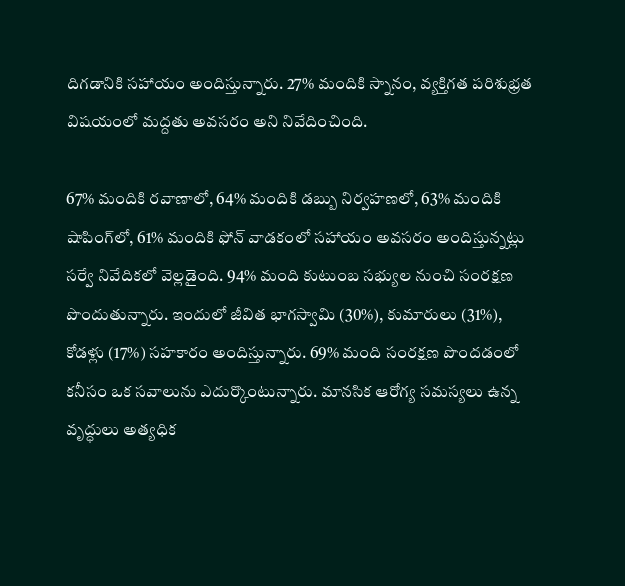దిగడానికి సహాయం అందిస్తున్నారు. 27% మందికి స్నానం, వ్యక్తిగత పరిశుభ్రత విషయంలో మద్దతు అవసరం అని నివేదించింది.

67% మందికి రవాణాలో, 64% మందికి డబ్బు నిర్వహణలో, 63% మందికి షాపింగ్‌లో, 61% మందికి ఫోన్ వాడకంలో సహాయం అవసరం అందిస్తున్నట్లు సర్వే నివేదికలో వెల్లడైంది. 94% మంది కుటుంబ సభ్యుల నుంచి సంరక్షణ పొందుతున్నారు. ఇందులో జీవిత భాగస్వామి (30%), కుమారులు (31%), కోడళ్లు (17%) సహకారం అందిస్తున్నారు. 69% మంది సంరక్షణ పొందడంలో కనీసం ఒక సవాలును ఎదుర్కొంటున్నారు. మానసిక ఆరోగ్య సమస్యలు ఉన్న వృద్ధులు అత్యధిక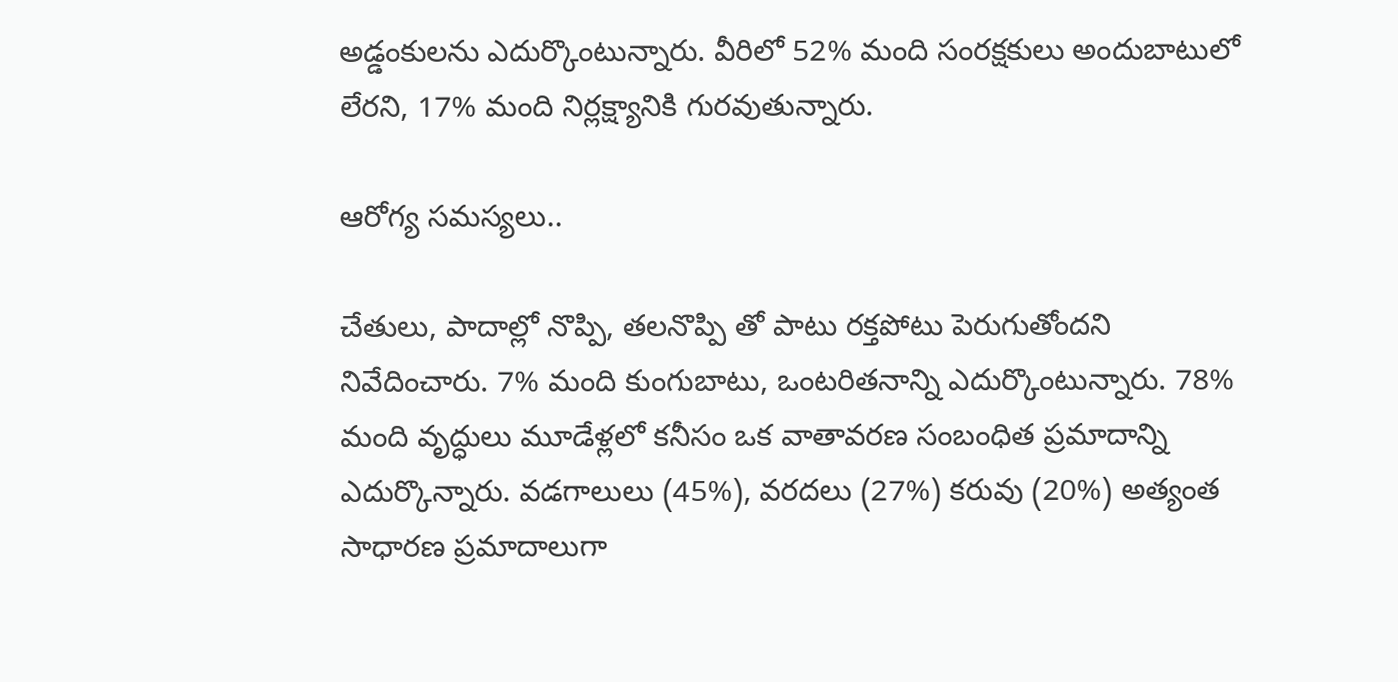అడ్డంకులను ఎదుర్కొంటున్నారు. వీరిలో 52% మంది సంరక్షకులు అందుబాటులో లేరని, 17% మంది నిర్లక్ష్యానికి గురవుతున్నారు.

ఆరోగ్య సమస్యలు..

చేతులు, పాదాల్లో నొప్పి, తలనొప్పి తో పాటు రక్తపోటు పెరుగుతోందని నివేదించారు. 7% మంది కుంగుబాటు, ఒంటరితనాన్ని ఎదుర్కొంటున్నారు. 78% మంది వృద్ధులు మూడేళ్లలో కనీసం ఒక వాతావరణ సంబంధిత ప్రమాదాన్ని ఎదుర్కొన్నారు. వడగాలులు (45%), వరదలు (27%) కరువు (20%) అత్యంత సాధారణ ప్రమాదాలుగా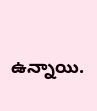ఉన్నాయి.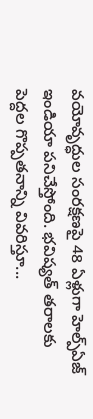వయోవృద్ధుల సంరక్షణపై 48 ఏళ్లుగా హెల్ప్‌ఏజ్ ఇండియా పనిచేస్తోంది. భవిష్యత్ తరాలకు పెద్దల గొప్పతనాన్ని వివరిస్తూ...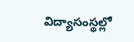విద్యాసంస్థల్లో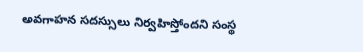అవగాహన సదస్సులు నిర్వహిస్తోందని సంస్థ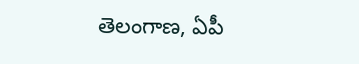తెలంగాణ, ఏపీ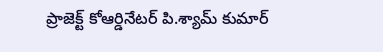ప్రాజెక్ట్ కోఆర్డినేటర్ పి.శ్యామ్ కుమార్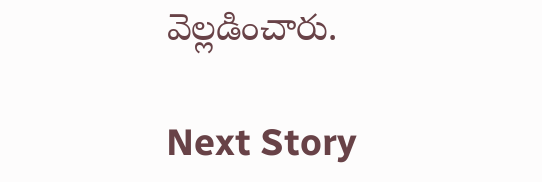వెల్లడించారు.

Next Story